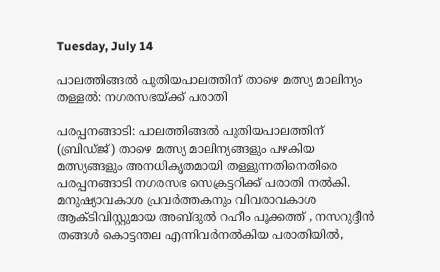Tuesday, July 14

പാലത്തിങ്ങൽ പുതിയപാലത്തിന് താഴെ മത്സ്യ മാലിന്യം തള്ളൽ: നഗരസഭയ്ക്ക് പരാതി

പരപ്പനങ്ങാടി: പാലത്തിങ്ങൽ പുതിയപാലത്തിന് (ബ്രിഡ്ജ്) താഴെ മത്സ്യ മാലിന്യങ്ങളും പഴകിയ മത്സ്യങ്ങളും അനധികൃതമായി തള്ളുന്നതിനെതിരെ പരപ്പനങ്ങാടി നഗരസഭ സെക്രട്ടറിക്ക് പരാതി നൽകി.
മനുഷ്യാവകാശ പ്രവർത്തകനും വിവരാവകാശ ആക്ടിവിസ്റ്റുമായ അബ്ദുൽ റഹീം പൂക്കത്ത് , നസറുദ്ദീൻ തങ്ങൾ കൊട്ടന്തല എന്നിവർനൽകിയ പരാതിയിൽ,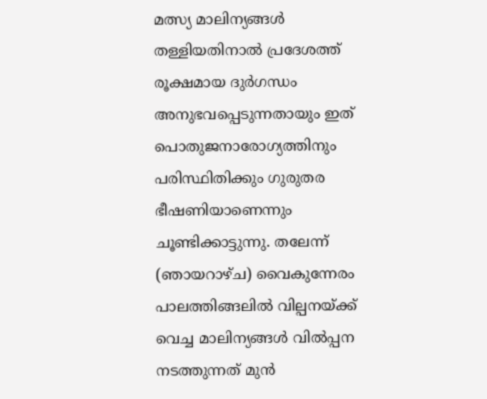മത്സ്യ മാലിന്യങ്ങൾ തള്ളിയതിനാൽ പ്രദേശത്ത് രൂക്ഷമായ ദുർഗന്ധം അനുഭവപ്പെടുന്നതായും ഇത് പൊതുജനാരോഗ്യത്തിനും പരിസ്ഥിതിക്കും ഗുരുതര ഭീഷണിയാണെന്നും ചൂണ്ടിക്കാട്ടുന്നു. തലേന്ന് (ഞായറാഴ്ച) വൈകുന്നേരം പാലത്തിങ്ങലിൽ വില്പനയ്ക്ക് വെച്ച മാലിന്യങ്ങൾ വിൽപ്പന നടത്തുന്നത് മുൻ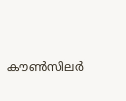കൗൺസിലർ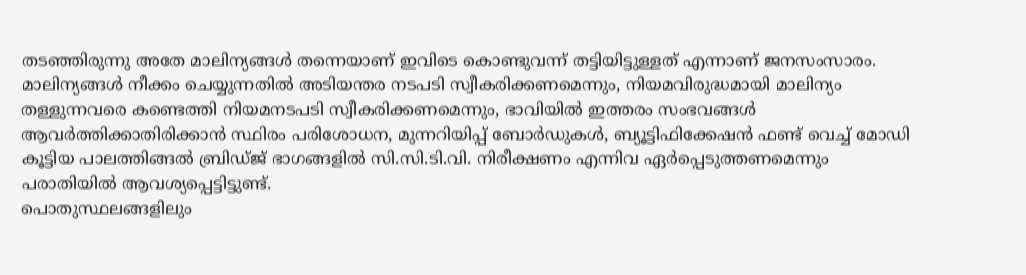തടഞ്ഞിരുന്നു അതേ മാലിന്യങ്ങൾ തന്നെയാണ് ഇവിടെ കൊണ്ടുവന്ന് തട്ടിയിട്ടുള്ളത് എന്നാണ് ജനസംസാരം.
മാലിന്യങ്ങൾ നീക്കം ചെയ്യുന്നതിൽ അടിയന്തര നടപടി സ്വീകരിക്കണമെന്നും, നിയമവിരുദ്ധമായി മാലിന്യം തള്ളുന്നവരെ കണ്ടെത്തി നിയമനടപടി സ്വീകരിക്കണമെന്നും, ഭാവിയിൽ ഇത്തരം സംഭവങ്ങൾ ആവർത്തിക്കാതിരിക്കാൻ സ്ഥിരം പരിശോധന, മുന്നറിയിപ്പ് ബോർഡുകൾ, ബ്യൂട്ടിഫിക്കേഷന്‍ ഫണ്ട് വെച്ച് മോഡി കൂട്ടിയ പാലത്തിങ്ങൽ ബ്രിഡ്ജ് ഭാഗങ്ങളിൽ സി.സി.ടി.വി. നിരീക്ഷണം എന്നിവ ഏർപ്പെടുത്തണമെന്നും പരാതിയിൽ ആവശ്യപ്പെട്ടിട്ടുണ്ട്.
പൊതുസ്ഥലങ്ങളിലും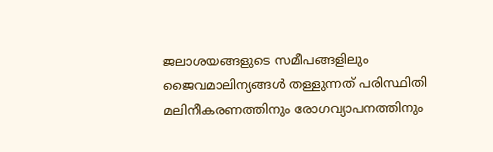ജലാശയങ്ങളുടെ സമീപങ്ങളിലും ജൈവമാലിന്യങ്ങൾ തള്ളുന്നത് പരിസ്ഥിതി മലിനീകരണത്തിനും രോഗവ്യാപനത്തിനും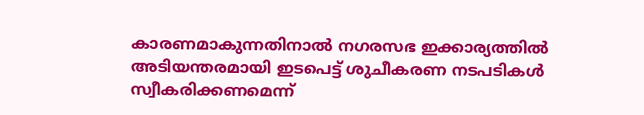കാരണമാകുന്നതിനാൽ നഗരസഭ ഇക്കാര്യത്തിൽ അടിയന്തരമായി ഇടപെട്ട് ശുചീകരണ നടപടികൾ സ്വീകരിക്കണമെന്ന്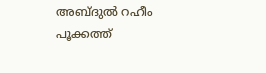അബ്ദുൽ റഹീം പൂക്കത്ത്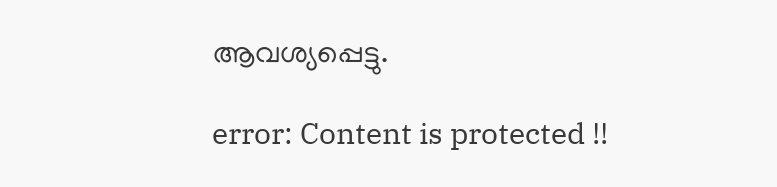ആവശ്യപ്പെട്ടു.

error: Content is protected !!